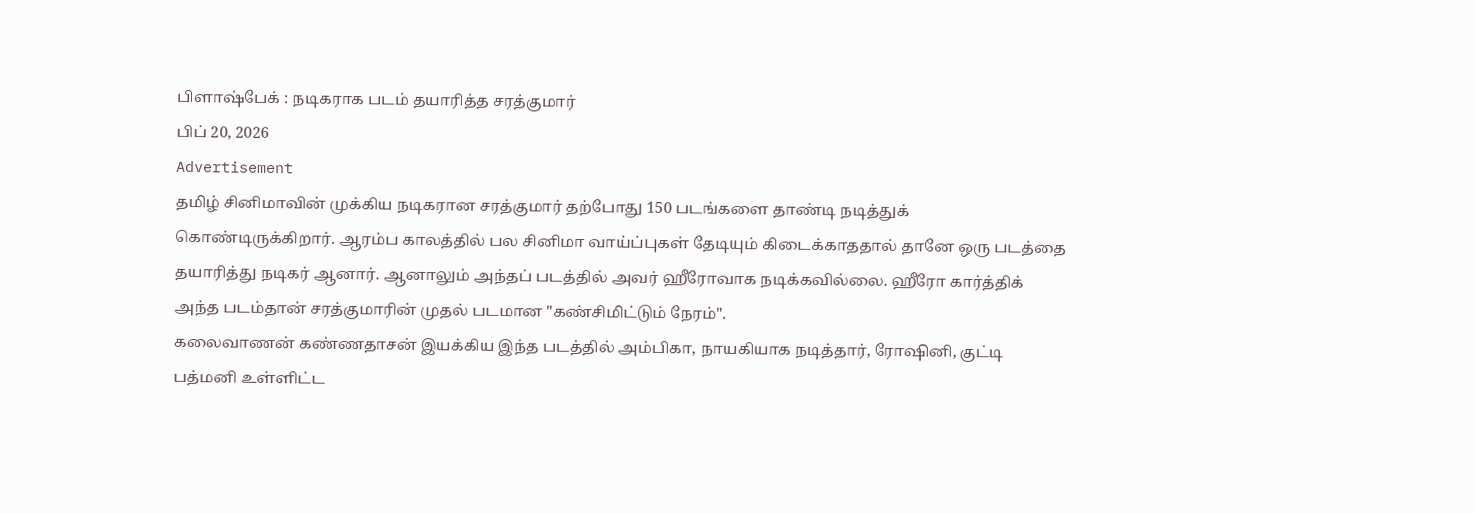பிளாஷ்பேக் : நடிகராக படம் தயாரித்த சரத்குமார்
பிப் 20, 2026
Advertisement
தமிழ் சினிமாவின் முக்கிய நடிகரான சரத்குமார் தற்போது 150 படங்களை தாண்டி நடித்துக் கொண்டிருக்கிறார். ஆரம்ப காலத்தில் பல சினிமா வாய்ப்புகள் தேடியும் கிடைக்காததால் தானே ஒரு படத்தை தயாரித்து நடிகர் ஆனார். ஆனாலும் அந்தப் படத்தில் அவர் ஹீரோவாக நடிக்கவில்லை. ஹீரோ கார்த்திக் அந்த படம்தான் சரத்குமாரின் முதல் படமான "கண்சிமிட்டும் நேரம்".
கலைவாணன் கண்ணதாசன் இயக்கிய இந்த படத்தில் அம்பிகா, நாயகியாக நடித்தார், ரோஷினி, குட்டி பத்மனி உள்ளிட்ட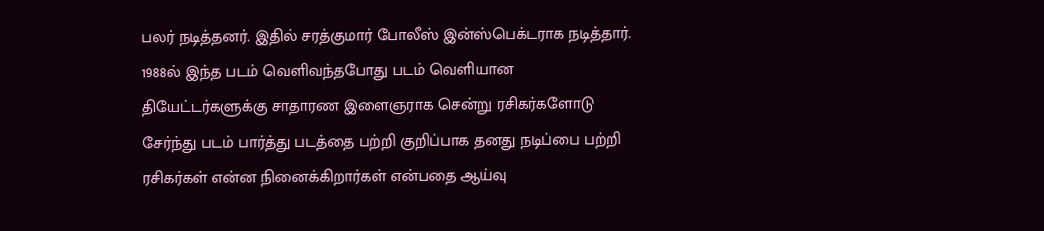பலர் நடித்தனர். இதில் சரத்குமார் போலீஸ் இன்ஸ்பெக்டராக நடித்தார். 1988ல் இந்த படம் வெளிவந்தபோது படம் வெளியான தியேட்டர்களுக்கு சாதாரண இளைஞராக சென்று ரசிகர்களோடு சேர்ந்து படம் பார்த்து படத்தை பற்றி குறிப்பாக தனது நடிப்பை பற்றி ரசிகர்கள் என்ன நினைக்கிறார்கள் என்பதை ஆய்வு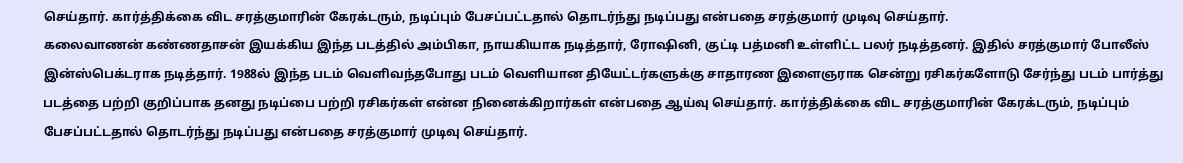செய்தார். கார்த்திக்கை விட சரத்குமாரின் கேரக்டரும், நடிப்பும் பேசப்பட்டதால் தொடர்ந்து நடிப்பது என்பதை சரத்குமார் முடிவு செய்தார்.
கலைவாணன் கண்ணதாசன் இயக்கிய இந்த படத்தில் அம்பிகா, நாயகியாக நடித்தார், ரோஷினி, குட்டி பத்மனி உள்ளிட்ட பலர் நடித்தனர். இதில் சரத்குமார் போலீஸ் இன்ஸ்பெக்டராக நடித்தார். 1988ல் இந்த படம் வெளிவந்தபோது படம் வெளியான தியேட்டர்களுக்கு சாதாரண இளைஞராக சென்று ரசிகர்களோடு சேர்ந்து படம் பார்த்து படத்தை பற்றி குறிப்பாக தனது நடிப்பை பற்றி ரசிகர்கள் என்ன நினைக்கிறார்கள் என்பதை ஆய்வு செய்தார். கார்த்திக்கை விட சரத்குமாரின் கேரக்டரும், நடிப்பும் பேசப்பட்டதால் தொடர்ந்து நடிப்பது என்பதை சரத்குமார் முடிவு செய்தார்.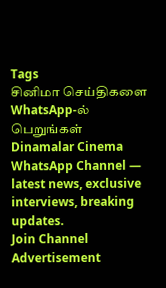Tags
சினிமா செய்திகளை WhatsApp-ல் பெறுங்கள்
Dinamalar Cinema WhatsApp Channel — latest news, exclusive interviews, breaking updates.
Join Channel
Advertisement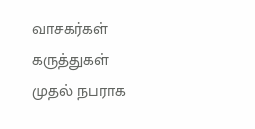வாசகர்கள் கருத்துகள்
முதல் நபராக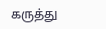கருத்து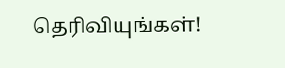தெரிவியுங்கள்!